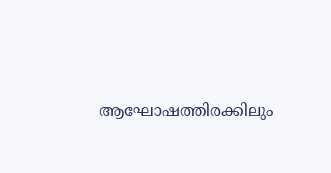ആഘോഷത്തിരക്കിലും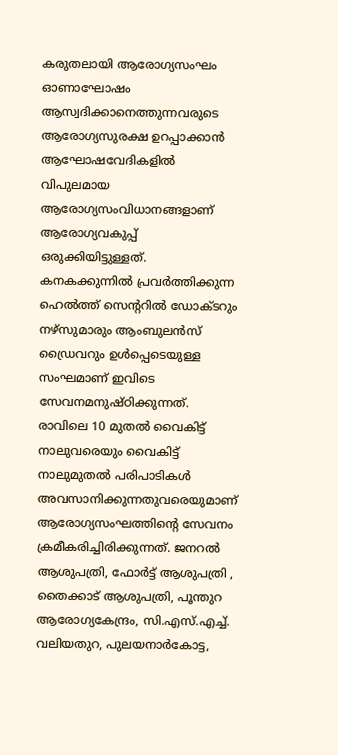കരുതലായി ആരോഗ്യസംഘം
ഓണാഘോഷം ആസ്വദിക്കാനെത്തുന്നവരുടെ ആരോഗ്യസുരക്ഷ ഉറപ്പാക്കാൻ ആഘോഷവേദികളിൽ വിപുലമായ ആരോഗ്യസംവിധാനങ്ങളാണ് ആരോഗ്യവകുപ്പ് ഒരുക്കിയിട്ടുള്ളത്. കനകക്കുന്നിൽ പ്രവർത്തിക്കുന്ന ഹെൽത്ത് സെന്ററിൽ ഡോക്ടറും നഴ്സുമാരും ആംബുലൻസ് ഡ്രൈവറും ഉൾപ്പെടെയുള്ള സംഘമാണ് ഇവിടെ സേവനമനുഷ്ഠിക്കുന്നത്.
രാവിലെ 10 മുതൽ വൈകിട്ട് നാലുവരെയും വൈകിട്ട് നാലുമുതൽ പരിപാടികൾ അവസാനിക്കുന്നതുവരെയുമാണ് ആരോഗ്യസംഘത്തിന്റെ സേവനം ക്രമീകരിച്ചിരിക്കുന്നത്. ജനറൽ ആശുപത്രി, ഫോർട്ട് ആശുപത്രി , തൈക്കാട് ആശുപത്രി, പൂന്തുറ ആരോഗ്യകേന്ദ്രം, സി.എസ്.എച്ച്. വലിയതുറ, പുലയനാർകോട്ട,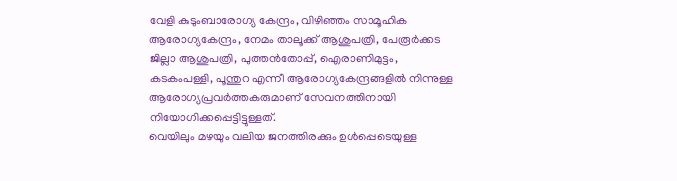വേളി കുടുംബാരോഗ്യ കേന്ദ്രം, വിഴിഞ്ഞം സാമൂഹിക ആരോഗ്യകേന്ദ്രം, നേമം താലൂക്ക് ആശുപത്രി, പേരൂർക്കട ജില്ലാ ആശുപത്രി, പുത്തൻതോപ്പ്, ഐരാണിമുട്ടം, കടകംപള്ളി, പൂന്തുറ എന്നീ ആരോഗ്യകേന്ദ്രങ്ങളിൽ നിന്നുള്ള ആരോഗ്യപ്രവർത്തകരുമാണ് സേവനത്തിനായി നിയോഗിക്കപ്പെട്ടിട്ടുള്ളത്.
വെയിലും മഴയും വലിയ ജനത്തിരക്കും ഉൾപ്പെടെയുള്ള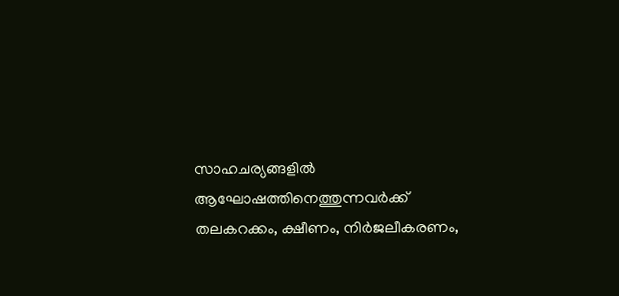സാഹചര്യങ്ങളിൽ ആഘോഷത്തിനെത്തുന്നവർക്ക് തലകറക്കം, ക്ഷീണം, നിർജലീകരണം,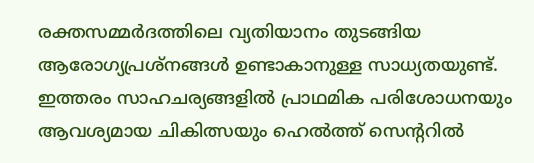രക്തസമ്മർദത്തിലെ വ്യതിയാനം തുടങ്ങിയ ആരോഗ്യപ്രശ്നങ്ങൾ ഉണ്ടാകാനുള്ള സാധ്യതയുണ്ട്. ഇത്തരം സാഹചര്യങ്ങളിൽ പ്രാഥമിക പരിശോധനയും ആവശ്യമായ ചികിത്സയും ഹെൽത്ത് സെന്ററിൽ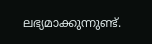ലഭ്യമാക്കുന്നുണ്ട്.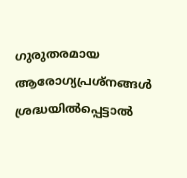ഗുരുതരമായ ആരോഗ്യപ്രശ്നങ്ങൾ ശ്രദ്ധയിൽപ്പെട്ടാൽ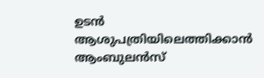ഉടൻ ആശുപത്രിയിലെത്തിക്കാൻ ആംബുലൻസ്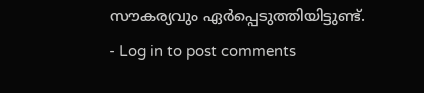സൗകര്യവും ഏർപ്പെടുത്തിയിട്ടുണ്ട്.
- Log in to post comments